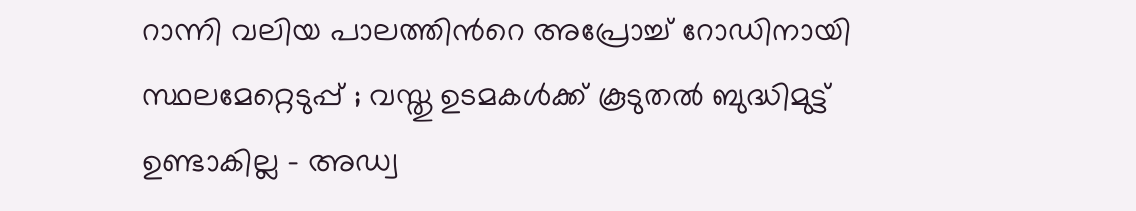റാന്നി വലിയ പാലത്തിൻറെ അപ്രോച്ച് റോഡിനായി സ്ഥലമേറ്റെടുപ്പ് ; വസ്തു ഉടമകൾക്ക് കൂടുതൽ ബുദ്ധിമുട്ട് ഉണ്ടാകില്ല – അഡ്വ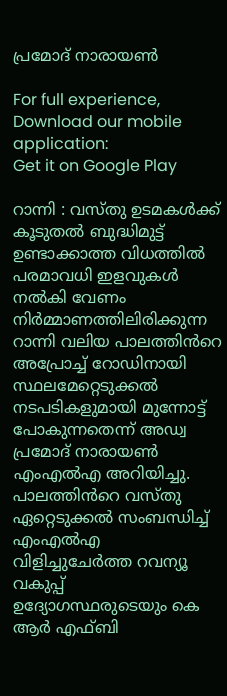പ്രമോദ് നാരായൺ

For full experience, Download our mobile application:
Get it on Google Play

റാന്നി : വസ്തു ഉടമകൾക്ക് കൂടുതൽ ബുദ്ധിമുട്ട് ഉണ്ടാക്കാത്ത വിധത്തിൽ പരമാവധി ഇളവുകൾ നൽകി വേണം നിർമ്മാണത്തിലിരിക്കുന്ന റാന്നി വലിയ പാലത്തിൻറെ അപ്രോച്ച് റോഡിനായി സ്ഥലമേറ്റെടുക്കൽ നടപടികളുമായി മുന്നോട്ട് പോകുന്നതെന്ന് അഡ്വ പ്രമോദ് നാരായൺ എംഎൽഎ അറിയിച്ചു. പാലത്തിൻറെ വസ്തു ഏറ്റെടുക്കൽ സംബന്ധിച്ച് എംഎൽഎ വിളിച്ചുചേർത്ത റവന്യൂ വകുപ്പ് ഉദ്യോഗസ്ഥരുടെയും കെ ആർ എഫ്ബി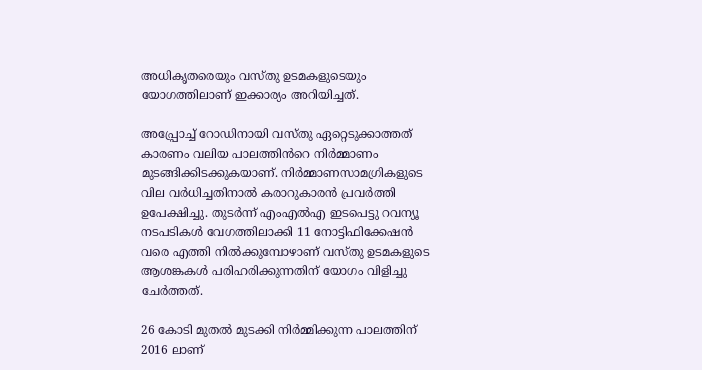അധികൃതരെയും വസ്തു ഉടമകളുടെയും യോഗത്തിലാണ് ഇക്കാര്യം അറിയിച്ചത്.

അപ്പ്രോച്ച് റോഡിനായി വസ്തു ഏറ്റെടുക്കാത്തത് കാരണം വലിയ പാലത്തിൻറെ നിർമ്മാണം മുടങ്ങിക്കിടക്കുകയാണ്. നിർമ്മാണസാമഗ്രികളുടെ വില വർധിച്ചതിനാൽ കരാറുകാരൻ പ്രവർത്തി ഉപേക്ഷിച്ചു. തുടർന്ന് എംഎൽഎ ഇടപെട്ടു റവന്യൂ നടപടികൾ വേഗത്തിലാക്കി 11 നോട്ടിഫിക്കേഷൻ വരെ എത്തി നിൽക്കുമ്പോഴാണ് വസ്തു ഉടമകളുടെ ആശങ്കകൾ പരിഹരിക്കുന്നതിന് യോഗം വിളിച്ചു ചേർത്തത്.

26 കോടി മുതൽ മുടക്കി നിർമ്മിക്കുന്ന പാലത്തിന് 2016 ലാണ്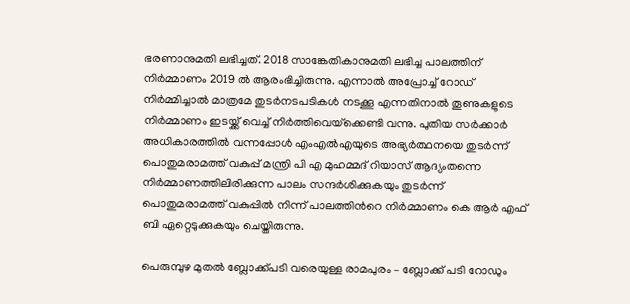ഭരണാനുമതി ലഭിച്ചത്. 2018 സാങ്കേതികാനുമതി ലഭിച്ച പാലത്തിന് നിർമ്മാണം 2019 ൽ ആരംഭിച്ചിരുന്നു. എന്നാൽ അപ്രോച്ച് റോഡ് നിർമ്മിച്ചാൽ മാത്രമേ തുടർനടപടികൾ നടക്കൂ എന്നതിനാൽ തൂണുകളുടെ നിർമ്മാണം ഇടയ്ക്ക് വെച്ച് നിർത്തിവെയ്‌ക്കെണ്ടി വന്നു. പുതിയ സർക്കാർ അധികാരത്തിൽ വന്നപ്പോൾ എംഎൽഎയുടെ അഭ്യർത്ഥനയെ തുടർന്ന് പൊതുമരാമത്ത് വകുപ്പ് മന്ത്രി പി എ മുഹമ്മദ് റിയാസ് ആദ്യംതന്നെ നിർമ്മാണത്തിലിരിക്കുന്ന പാലം സന്ദർശിക്കുകയും തുടർന്ന് പൊതുമരാമത്ത് വകുപ്പിൽ നിന്ന് പാലത്തിൻറെ നിർമ്മാണം കെ ആർ എഫ് ബി ഏറ്റെടുക്കുകയും ചെയ്തിരുന്നു.

പെരുമ്പുഴ മുതൽ ബ്ലോക്ക്പടി വരെയുള്ള രാമപുരം – ബ്ലോക്ക് പടി റോഡും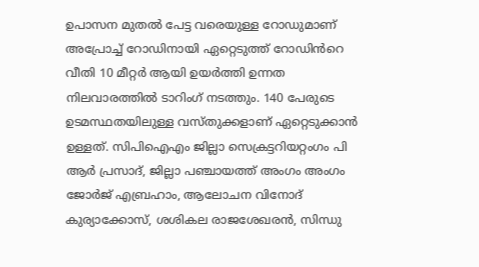ഉപാസന മുതൽ പേട്ട വരെയുള്ള റോഡുമാണ് അപ്രോച്ച് റോഡിനായി ഏറ്റെടുത്ത് റോഡിൻറെ വീതി 10 മീറ്റർ ആയി ഉയർത്തി ഉന്നത നിലവാരത്തിൽ ടാറിംഗ് നടത്തും. 140 പേരുടെ ഉടമസ്ഥതയിലുള്ള വസ്തുക്കളാണ് ഏറ്റെടുക്കാൻ ഉള്ളത്. സിപിഐഎം ജില്ലാ സെക്രട്ടറിയറ്റംഗം പി ആർ പ്രസാദ്, ജില്ലാ പഞ്ചായത്ത് അംഗം അംഗം ജോർജ് എബ്രഹാം, ആലോചന വിനോദ് കുര്യാക്കോസ്, ശശികല രാജശേഖരൻ, സിന്ധു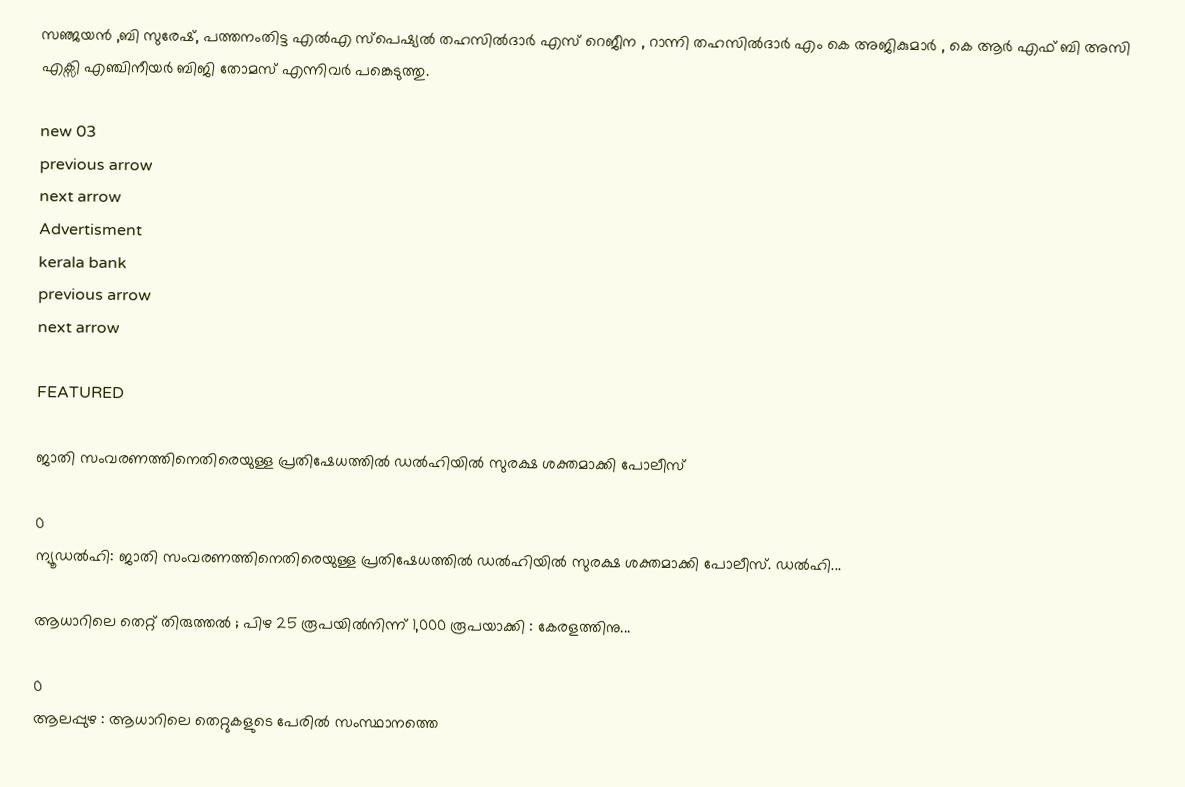സഞ്ജയൻ ,ബി സുരേഷ്, പത്തനംതിട്ട എൽഎ സ്പെഷ്യൽ തഹസിൽദാർ എസ് റെജീന , റാന്നി തഹസിൽദാർ എം കെ അജികുമാർ , കെ ആർ എഫ് ബി അസി എക്സി എഞ്ചിനീയർ ബിജി തോമസ് എന്നിവർ പങ്കെടുത്തു.

new 03
previous arrow
next arrow
Advertisment
kerala bank
previous arrow
next arrow

FEATURED

ജാതി സംവരണത്തിനെതിരെയുള്ള പ്രതിഷേധത്തില്‍ ഡല്‍ഹിയില്‍ സുരക്ഷ ശക്തമാക്കി പോലീസ്

0
ന്യൂഡൽഹി: ജാതി സംവരണത്തിനെതിരെയുള്ള പ്രതിഷേധത്തില്‍ ഡല്‍ഹിയില്‍ സുരക്ഷ ശക്തമാക്കി പോലീസ്. ഡല്‍ഹി...

ആധാറിലെ തെറ്റ് തിരുത്തൽ ; പിഴ 25 രൂപയിൽനിന്ന് 1,000 രൂപയാക്കി : കേരളത്തിനു...

0
ആലപ്പുഴ : ആധാറിലെ തെറ്റുകളുടെ പേരിൽ സംസ്ഥാനത്തെ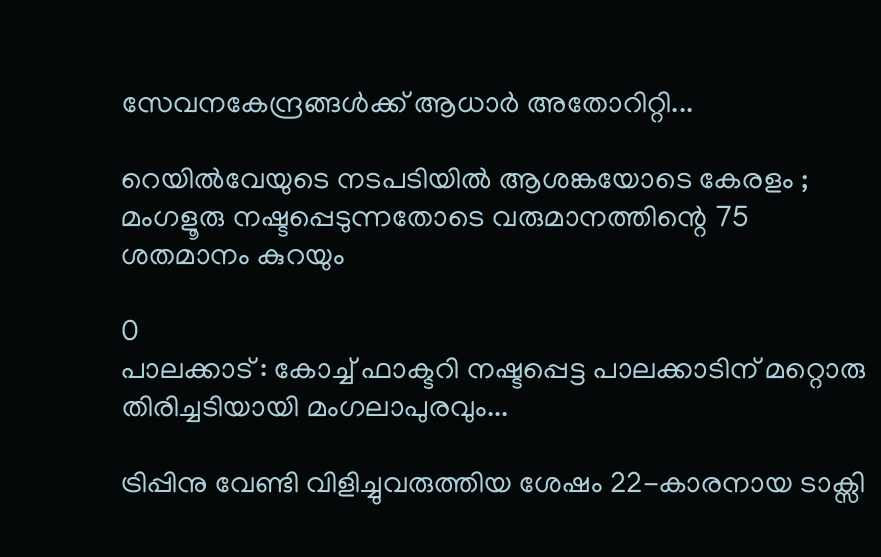സേവനകേന്ദ്രങ്ങൾക്ക് ആധാർ അതോറിറ്റി...

റെയിൽവേയുടെ നടപടിയിൽ ആശങ്കയോടെ കേരളം ; മംഗളൂരു നഷ്ടപ്പെടുന്നതോടെ വരുമാനത്തിന്റെ 75 ശതമാനം കുറയും

0
പാലക്കാട് : കോച്ച് ഫാക്ടറി നഷ്ടപ്പെട്ട പാലക്കാടിന് മറ്റൊരു തിരിച്ചടിയായി മംഗലാപുരവും...

ട്രിപ്പിനു വേണ്ടി വിളിച്ചുവരുത്തിയ ശേഷം 22-കാരനായ ടാക്സി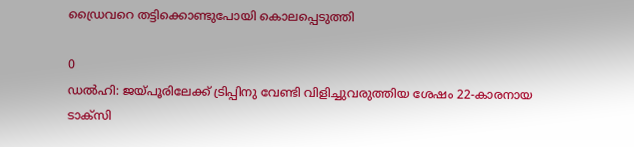ഡ്രൈവറെ തട്ടിക്കൊണ്ടുപോയി കൊലപ്പെടുത്തി

0
ഡൽഹി: ജയ്പൂരിലേക്ക് ട്രിപ്പിനു വേണ്ടി വിളിച്ചുവരുത്തിയ ശേഷം 22-കാരനായ ടാക്സി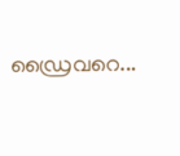ഡ്രൈവറെ...